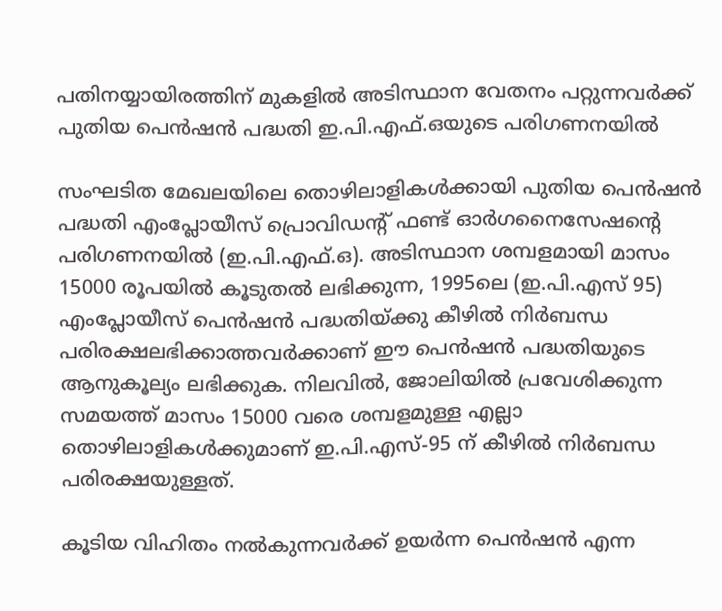പതിനയ്യായിരത്തിന് മുകളില്‍ അടിസ്ഥാന വേതനം പറ്റുന്നവര്‍ക്ക് പുതിയ പെന്‍ഷന്‍ പദ്ധതി ഇ.പി.എഫ്.ഒയുടെ പരിഗണനയില്‍

സംഘടിത മേഖലയിലെ തൊഴിലാളികള്‍ക്കായി പുതിയ പെന്‍ഷന്‍ പദ്ധതി എംപ്ലോയീസ് പ്രൊവിഡന്റ് ഫണ്ട് ഓര്‍ഗനൈസേഷന്റെ പരിഗണനയില്‍ (ഇ.പി.എഫ്.ഒ). അടിസ്ഥാന ശമ്പളമായി മാസം 15000 രൂപയില്‍ കൂടുതല്‍ ലഭിക്കുന്ന, 1995ലെ (ഇ.പി.എസ് 95) എംപ്ലോയീസ് പെന്‍ഷന്‍ പദ്ധതിയ്ക്കു കീഴില്‍ നിര്‍ബന്ധ പരിരക്ഷലഭിക്കാത്തവര്‍ക്കാണ് ഈ പെന്‍ഷന്‍ പദ്ധതിയുടെ ആനുകൂല്യം ലഭിക്കുക. നിലവില്‍, ജോലിയില്‍ പ്രവേശിക്കുന്ന സമയത്ത് മാസം 15000 വരെ ശമ്പളമുള്ള എല്ലാ തൊഴിലാളികള്‍ക്കുമാണ് ഇ.പി.എസ്-95 ന് കീഴില്‍ നിര്‍ബന്ധ പരിരക്ഷയുള്ളത്.

കൂടിയ വിഹിതം നല്‍കുന്നവര്‍ക്ക് ഉയര്‍ന്ന പെന്‍ഷന്‍ എന്ന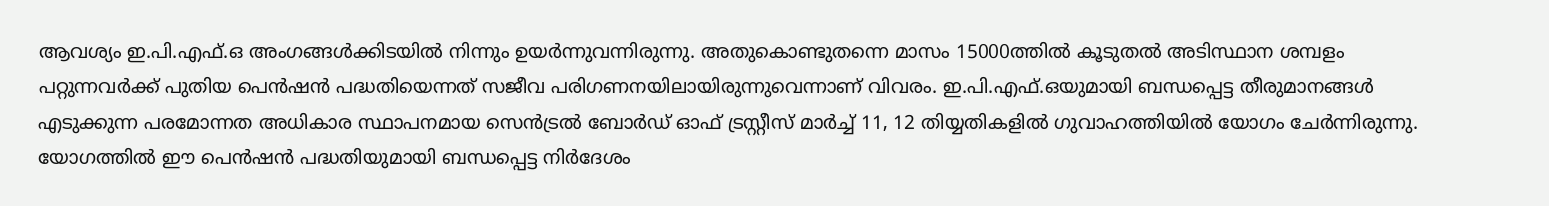ആവശ്യം ഇ.പി.എഫ്.ഒ അംഗങ്ങള്‍ക്കിടയില്‍ നിന്നും ഉയര്‍ന്നുവന്നിരുന്നു. അതുകൊണ്ടുതന്നെ മാസം 15000ത്തില്‍ കൂടുതല്‍ അടിസ്ഥാന ശമ്പളം പറ്റുന്നവര്‍ക്ക് പുതിയ പെന്‍ഷന്‍ പദ്ധതിയെന്നത് സജീവ പരിഗണനയിലായിരുന്നുവെന്നാണ് വിവരം. ഇ.പി.എഫ്.ഒയുമായി ബന്ധപ്പെട്ട തീരുമാനങ്ങള്‍ എടുക്കുന്ന പരമോന്നത അധികാര സ്ഥാപനമായ സെന്‍ട്രല്‍ ബോര്‍ഡ് ഓഫ് ട്രസ്റ്റീസ് മാര്‍ച്ച് 11, 12 തിയ്യതികളില്‍ ഗുവാഹത്തിയില്‍ യോഗം ചേര്‍ന്നിരുന്നു. യോഗത്തില്‍ ഈ പെന്‍ഷന്‍ പദ്ധതിയുമായി ബന്ധപ്പെട്ട നിര്‍ദേശം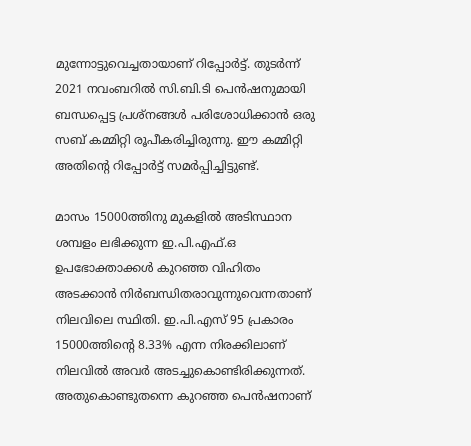മുന്നോട്ടുവെച്ചതായാണ് റിപ്പോര്‍ട്ട്. തുടര്‍ന്ന് 2021 നവംബറില്‍ സി.ബി.ടി പെന്‍ഷനുമായി ബന്ധപ്പെട്ട പ്രശ്‌നങ്ങള്‍ പരിശോധിക്കാന്‍ ഒരു സബ് കമ്മിറ്റി രൂപീകരിച്ചിരുന്നു. ഈ കമ്മിറ്റി അതിന്റെ റിപ്പോര്‍ട്ട് സമര്‍പ്പിച്ചിട്ടുണ്ട്.

മാസം 15000ത്തിനു മുകളില്‍ അടിസ്ഥാന ശമ്പളം ലഭിക്കുന്ന ഇ.പി.എഫ്.ഒ ഉപഭോക്താക്കള്‍ കുറഞ്ഞ വിഹിതം അടക്കാന്‍ നിര്‍ബന്ധിതരാവുന്നുവെന്നതാണ് നിലവിലെ സ്ഥിതി. ഇ.പി.എസ് 95 പ്രകാരം 15000ത്തിന്റെ 8.33% എന്ന നിരക്കിലാണ് നിലവില്‍ അവര്‍ അടച്ചുകൊണ്ടിരിക്കുന്നത്. അതുകൊണ്ടുതന്നെ കുറഞ്ഞ പെന്‍ഷനാണ്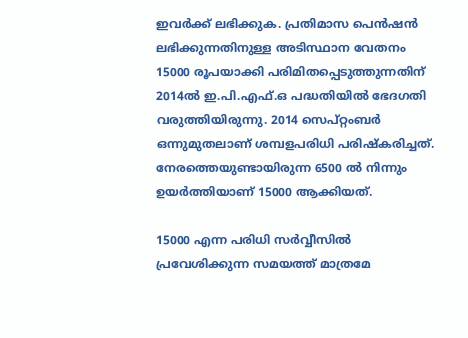ഇവര്‍ക്ക് ലഭിക്കുക. പ്രതിമാസ പെന്‍ഷന്‍ ലഭിക്കുന്നതിനുള്ള അടിസ്ഥാന വേതനം 15000 രൂപയാക്കി പരിമിതപ്പെടുത്തുന്നതിന് 2014ല്‍ ഇ.പി.എഫ്.ഒ പദ്ധതിയില്‍ ഭേദഗതി വരുത്തിയിരുന്നു. 2014 സെപ്റ്റംബര്‍ ഒന്നുമുതലാണ് ശമ്പളപരിധി പരിഷ്‌കരിച്ചത്. നേരത്തെയുണ്ടായിരുന്ന 6500 ല്‍ നിന്നും ഉയര്‍ത്തിയാണ് 15000 ആക്കിയത്.

15000 എന്ന പരിധി സര്‍വ്വീസില്‍ പ്രവേശിക്കുന്ന സമയത്ത് മാത്രമേ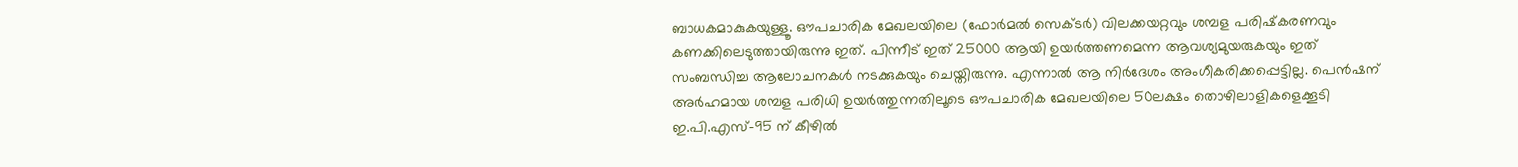ബാധകമാകുകയുള്ളൂ. ഔപചാരിക മേഖലയിലെ (ഫോര്‍മല്‍ സെക്ടര്‍) വിലക്കയറ്റവും ശമ്പള പരിഷ്‌കരണവും കണക്കിലെടുത്തായിരുന്നു ഇത്. പിന്നീട് ഇത് 25000 ആയി ഉയര്‍ത്തണമെന്ന ആവശ്യമുയരുകയും ഇത് സംബന്ധിച്ച ആലോചനകള്‍ നടക്കുകയും ചെയ്തിരുന്നു. എന്നാല്‍ ആ നിര്‍ദേശം അംഗീകരിക്കപ്പെട്ടില്ല. പെന്‍ഷന് അര്‍ഹമായ ശമ്പള പരിധി ഉയര്‍ത്തുന്നതിലൂടെ ഔപചാരിക മേഖലയിലെ 50ലക്ഷം തൊഴിലാളികളെക്കൂടി ഇ.പി.എസ്-95 ന് കീഴില്‍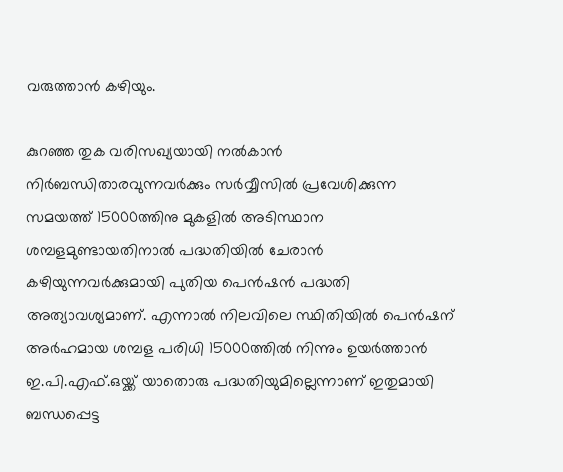വരുത്താന്‍ കഴിയും.

കുറഞ്ഞ തുക വരിസഖ്യയായി നല്‍കാന്‍ നിര്‍ബന്ധിതാരവുന്നവര്‍ക്കും സര്‍വ്വീസില്‍ പ്രവേശിക്കുന്ന സമയത്ത് 15000ത്തിനു മുകളില്‍ അടിസ്ഥാന ശമ്പളമുണ്ടായതിനാല്‍ പദ്ധതിയില്‍ ചേരാന്‍ കഴിയുന്നവര്‍ക്കുമായി പുതിയ പെന്‍ഷന്‍ പദ്ധതി അത്യാവശ്യമാണ്. എന്നാല്‍ നിലവിലെ സ്ഥിതിയില്‍ പെന്‍ഷന് അര്‍ഹമായ ശമ്പള പരിധി 15000ത്തില്‍ നിന്നും ഉയര്‍ത്താന്‍ ഇ.പി.എഫ്.ഒയ്ക്ക് യാതൊരു പദ്ധതിയുമില്ലെന്നാണ് ഇതുമായി ബന്ധപ്പെട്ട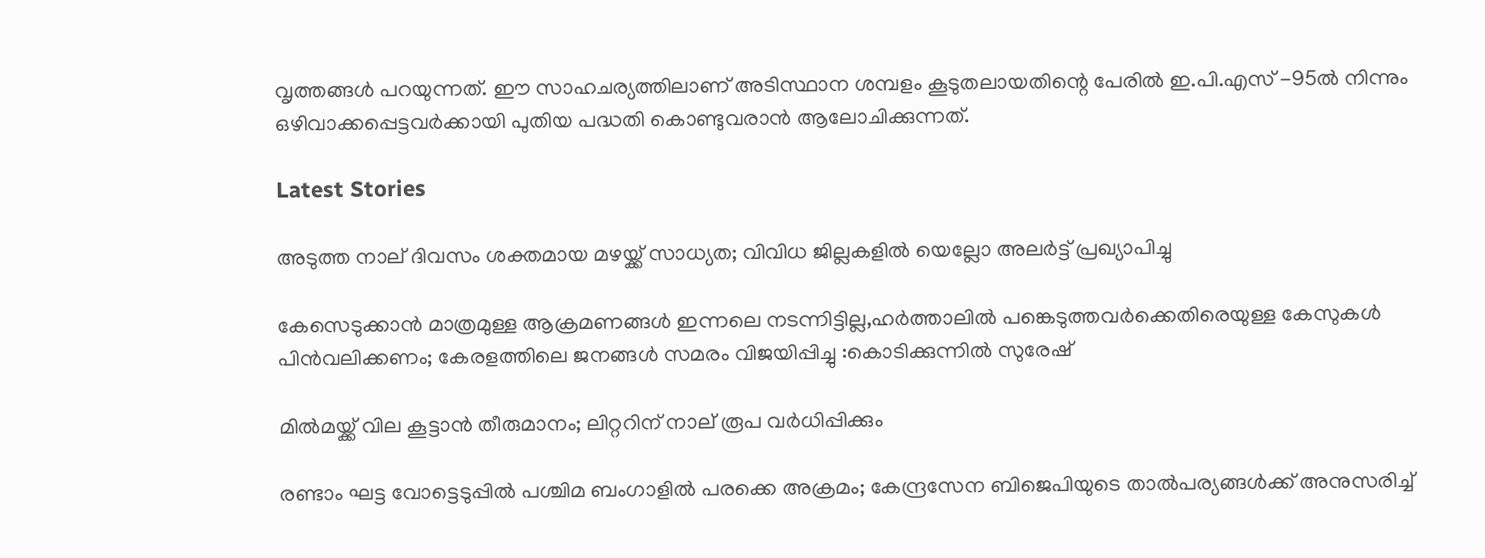വൃത്തങ്ങള്‍ പറയുന്നത്. ഈ സാഹചര്യത്തിലാണ് അടിസ്ഥാന ശമ്പളം കൂടുതലായതിന്റെ പേരില്‍ ഇ.പി.എസ് -95ല്‍ നിന്നും ഒഴിവാക്കപ്പെട്ടവര്‍ക്കായി പുതിയ പദ്ധതി കൊണ്ടുവരാന്‍ ആലോചിക്കുന്നത്.

Latest Stories

അടുത്ത നാല് ദിവസം ശക്തമായ മഴയ്ക്ക് സാധ്യത; വിവിധ ജില്ലകളില്‍ യെല്ലോ അലര്‍ട്ട് പ്രഖ്യാപിച്ചു

കേസെടുക്കാൻ മാത്രമുള്ള ആക്രമണങ്ങൾ ഇന്നലെ നടന്നിട്ടില്ല,ഹർത്താലിൽ പങ്കെടുത്തവർക്കെതിരെയുള്ള കേസുകൾ പിൻവലിക്കണം; കേരളത്തിലെ ജനങ്ങൾ സമരം വിജയിപ്പിച്ചു :കൊടിക്കുന്നിൽ സുരേഷ്

മില്‍മയ്ക്ക് വില കൂട്ടാന്‍ തീരുമാനം; ലിറ്ററിന് നാല് രൂപ വര്‍ധിപ്പിക്കും

രണ്ടാം ഘട്ട വോട്ടെടുപ്പില്‍ പശ്ചിമ ബംഗാളില്‍ പരക്കെ അക്രമം; കേന്ദ്രസേന ബിജെപിയുടെ താല്‍പര്യങ്ങള്‍ക്ക് അനുസരിച്ച്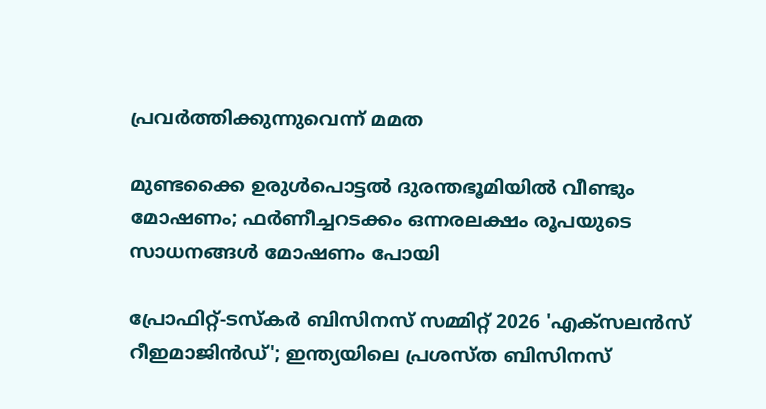പ്രവര്‍ത്തിക്കുന്നുവെന്ന് മമത

മുണ്ടക്കൈ ഉരുൾപൊട്ടൽ ദുരന്തഭൂമിയിൽ വീണ്ടും മോഷണം; ഫർണീച്ചറടക്കം ഒന്നരലക്ഷം രൂപയുടെ സാധനങ്ങൾ മോഷണം പോയി

പ്രോഫിറ്റ്-ടസ്‌കര്‍ ബിസിനസ് സമ്മിറ്റ് 2026 'എക്സലന്‍സ് റീഇമാജിന്‍ഡ്'; ഇന്ത്യയിലെ പ്രശസ്ത ബിസിനസ്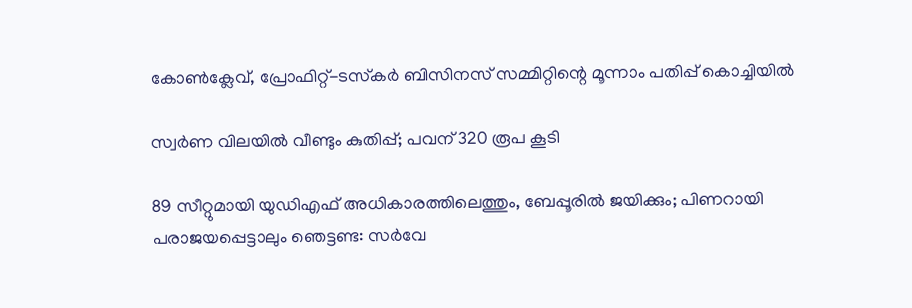കോണ്‍ക്ലേവ്, പ്രോഫിറ്റ്-ടസ്‌കര്‍ ബിസിനസ് സമ്മിറ്റിന്റെ മൂന്നാം പതിപ്പ് കൊച്ചിയില്‍

സ്വര്‍ണ വിലയില്‍ വീണ്ടും കുതിപ്പ്; പവന് 320 രൂപ കൂടി

89 സീറ്റുമായി യുഡിഎഫ് അധികാരത്തിലെത്തും, ബേപ്പൂരിൽ ജയിക്കും; പിണറായി പരാജയപ്പെട്ടാലും ഞെട്ടണ്ട: സർവേ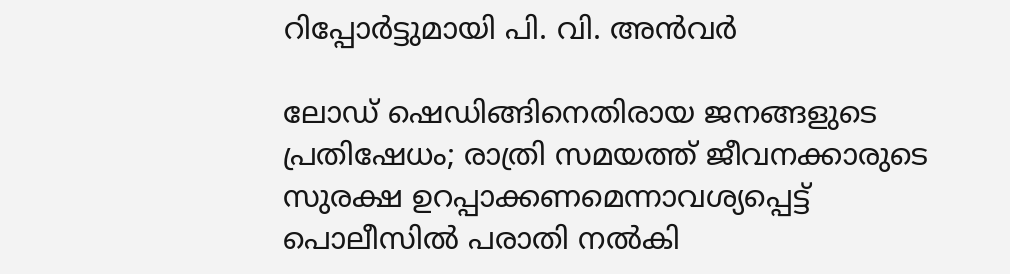റിപ്പോർട്ടുമായി പി. വി. അൻവർ

ലോഡ് ഷെഡിങ്ങിനെതിരായ ജനങ്ങളുടെ പ്രതിഷേധം; രാത്രി സമയത്ത് ജീവനക്കാരുടെ സുരക്ഷ ഉറപ്പാക്കണമെന്നാവശ്യപ്പെട്ട് പൊലീസിൽ പരാതി നൽകി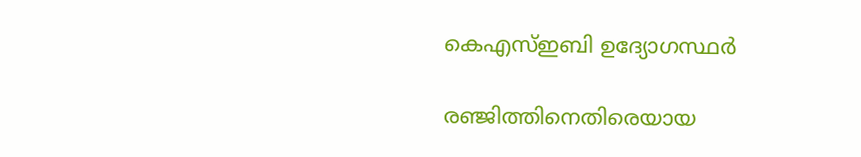കെഎസ്ഇബി ഉദ്യോഗസ്ഥർ

രഞ്ജിത്തിനെതിരെയായ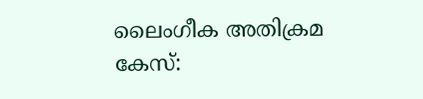ലൈംഗീക അതിക്രമ കേസ്: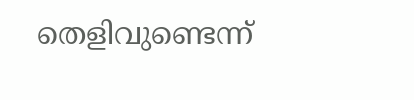തെളിവുണ്ടെന്ന്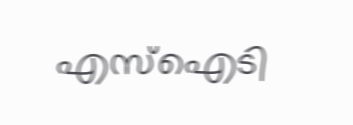എസ്‌ഐടി